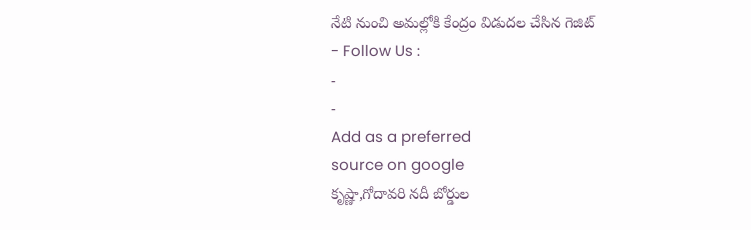నేటి నుంచి అమల్లోకి కేంద్రం విడుదల చేసిన గెజిట్
- Follow Us :
-
-
Add as a preferred
source on google
కృష్ణా,గోదావరి నదీ బోర్డుల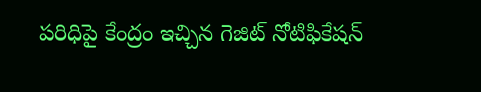పరిధిపై కేంద్రం ఇచ్చిన గెజిట్ నోటిఫికేషన్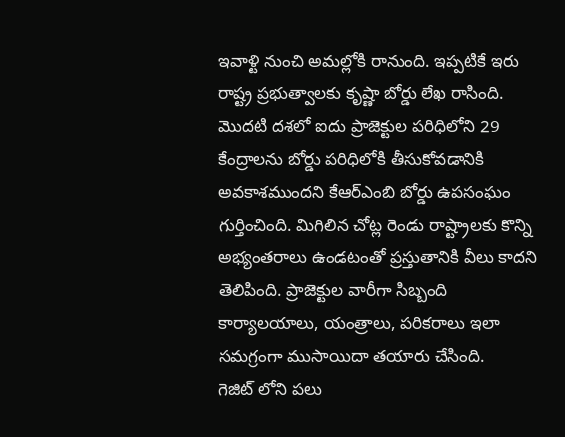ఇవాళ్టి నుంచి అమల్లోకి రానుంది. ఇప్పటికే ఇరు రాష్ట్ర ప్రభుత్వాలకు కృష్ణా బోర్డు లేఖ రాసింది. మొదటి దశలో ఐదు ప్రాజెక్టుల పరిధిలోని 29 కేంద్రాలను బోర్డు పరిధిలోకి తీసుకోవడానికి అవకాశముందని కేఆర్ఎంబి బోర్డు ఉపసంఘం గుర్తించింది. మిగిలిన చోట్ల రెండు రాష్ట్రాలకు కొన్ని అభ్యంతరాలు ఉండటంతో ప్రస్తుతానికి వీలు కాదని తెలిపింది. ప్రాజెక్టుల వారీగా సిబ్బంది కార్యాలయాలు, యంత్రాలు, పరికరాలు ఇలా సమగ్రంగా ముసాయిదా తయారు చేసింది.
గెజిట్ లోని పలు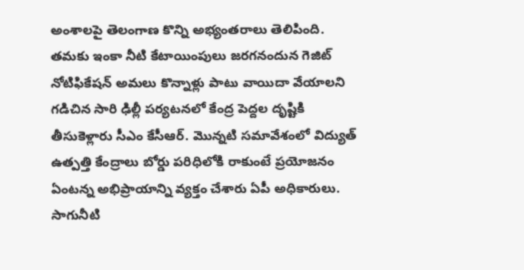అంశాలపై తెలంగాణ కొన్ని అభ్యంతరాలు తెలిపింది. తమకు ఇంకా నీటి కేటాయింపులు జరగనందున గెజిట్ నోటిఫికేషన్ అమలు కొన్నాళ్లు పాటు వాయిదా వేయాలని గడిచిన సారి ఢిల్లీ పర్యటనలో కేంద్ర పెద్దల దృష్టికి తీసుకెళ్లారు సీఎం కేసీఆర్. మొన్నటి సమావేశంలో విద్యుత్ ఉత్పత్తి కేంద్రాలు బోర్డు పరిధిలోకి రాకుంటే ప్రయోజనం ఏంటన్న అభిప్రాయాన్ని వ్యక్తం చేశారు ఏపీ అధికారులు. సాగునీటి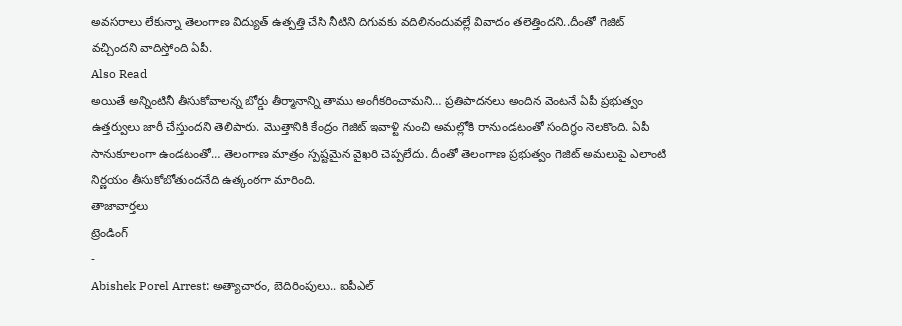అవసరాలు లేకున్నా తెలంగాణ విద్యుత్ ఉత్పత్తి చేసి నీటిని దిగువకు వదిలినందువల్లే వివాదం తలెత్తిందని..దీంతో గెజిట్ వచ్చిందని వాదిస్తోంది ఏపీ.
Also Read
అయితే అన్నింటినీ తీసుకోవాలన్న బోర్డు తీర్మానాన్ని తాము అంగీకరించామని… ప్రతిపాదనలు అందిన వెంటనే ఏపీ ప్రభుత్వం ఉత్తర్వులు జారీ చేస్తుందని తెలిపారు. మొత్తానికి కేంద్రం గెజిట్ ఇవాళ్టి నుంచి అమల్లోకి రానుండటంతో సందిగ్ధం నెలకొంది. ఏపీ సానుకూలంగా ఉండటంతో… తెలంగాణ మాత్రం స్పష్టమైన వైఖరి చెప్పలేదు. దీంతో తెలంగాణ ప్రభుత్వం గెజిట్ అమలుపై ఎలాంటి నిర్ణయం తీసుకోబోతుందనేది ఉత్కంఠగా మారింది.
తాజావార్తలు
ట్రెండింగ్
-
Abishek Porel Arrest: అత్యాచారం, బెదిరింపులు.. ఐపీఎల్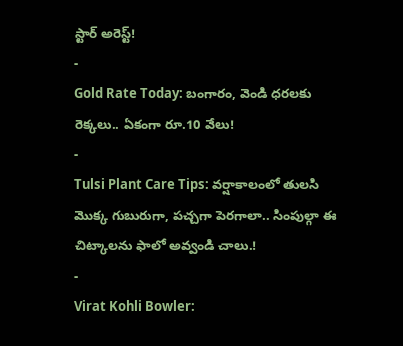స్టార్ అరెస్ట్!
-
Gold Rate Today: బంగారం, వెండి ధరలకు రెక్కలు.. ఏకంగా రూ.10 వేలు!
-
Tulsi Plant Care Tips: వర్షాకాలంలో తులసి మొక్క గుబురుగా, పచ్చగా పెరగాలా.. సింపుల్గా ఈ చిట్కాలను ఫాలో అవ్వండి చాలు.!
-
Virat Kohli Bowler: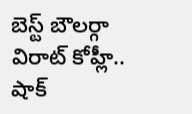బెస్ట్ బౌలర్గా విరాట్ కోహ్లీ.. షాక్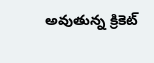అవుతున్న క్రికెట్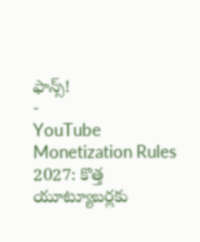ఫాన్స్!
-
YouTube Monetization Rules 2027: కొత్త యూట్యూబర్లకు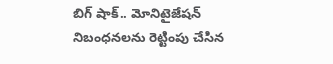బిగ్ షాక్.. మోనిటైజేషన్ నిబంధనలను రెట్టింపు చేసిన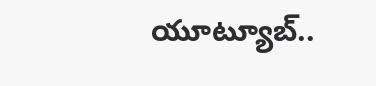యూట్యూబ్..